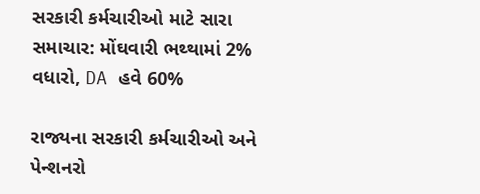સરકારી કર્મચારીઓ માટે સારા સમાચાર: મોંઘવારી ભથ્થામાં 2% વધારો, DA હવે 60%

રાજ્યના સરકારી કર્મચારીઓ અને પેન્શનરો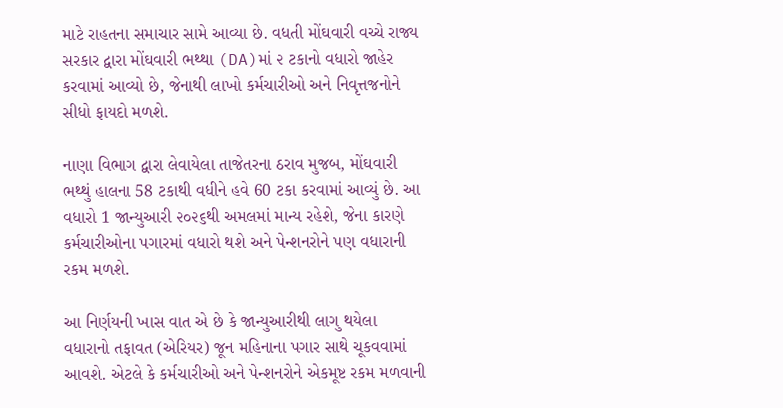માટે રાહતના સમાચાર સામે આવ્યા છે. વધતી મોંઘવારી વચ્ચે રાજ્ય સરકાર દ્વારા મોંઘવારી ભથ્થા (DA)માં ૨ ટકાનો વધારો જાહેર કરવામાં આવ્યો છે, જેનાથી લાખો કર્મચારીઓ અને નિવૃત્તજનોને સીધો ફાયદો મળશે.

નાણા વિભાગ દ્વારા લેવાયેલા તાજેતરના ઠરાવ મુજબ, મોંઘવારી ભથ્થું હાલના 58 ટકાથી વધીને હવે 60 ટકા કરવામાં આવ્યું છે. આ વધારો 1 જાન્યુઆરી ૨૦૨૬થી અમલમાં માન્ય રહેશે, જેના કારણે કર્મચારીઓના પગારમાં વધારો થશે અને પેન્શનરોને પણ વધારાની રકમ મળશે.

આ નિર્ણયની ખાસ વાત એ છે કે જાન્યુઆરીથી લાગુ થયેલા વધારાનો તફાવત (એરિયર) જૂન મહિનાના પગાર સાથે ચૂકવવામાં આવશે. એટલે કે કર્મચારીઓ અને પેન્શનરોને એકમૂષ્ટ રકમ મળવાની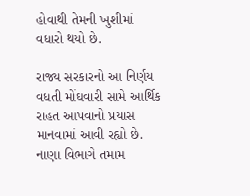હોવાથી તેમની ખુશીમાં વધારો થયો છે.

રાજ્ય સરકારનો આ નિર્ણય વધતી મોંઘવારી સામે આર્થિક રાહત આપવાનો પ્રયાસ માનવામાં આવી રહ્યો છે. નાણા વિભાગે તમામ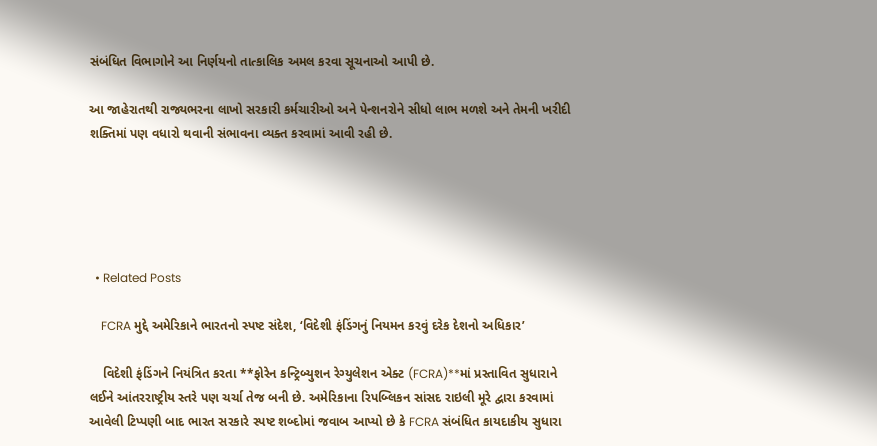સંબંધિત વિભાગોને આ નિર્ણયનો તાત્કાલિક અમલ કરવા સૂચનાઓ આપી છે.

આ જાહેરાતથી રાજ્યભરના લાખો સરકારી કર્મચારીઓ અને પેન્શનરોને સીધો લાભ મળશે અને તેમની ખરીદી શક્તિમાં પણ વધારો થવાની સંભાવના વ્યક્ત કરવામાં આવી રહી છે.





  • Related Posts

    FCRA મુદ્દે અમેરિકાને ભારતનો સ્પષ્ટ સંદેશ, ‘વિદેશી ફંડિંગનું નિયમન કરવું દરેક દેશનો અધિકાર’

    વિદેશી ફંડિંગને નિયંત્રિત કરતા **ફોરેન કન્ટ્રિબ્યુશન રેગ્યુલેશન એક્ટ (FCRA)**માં પ્રસ્તાવિત સુધારાને લઈને આંતરરાષ્ટ્રીય સ્તરે પણ ચર્ચા તેજ બની છે. અમેરિકાના રિપબ્લિકન સાંસદ રાઇલી મૂરે દ્વારા કરવામાં આવેલી ટિપ્પણી બાદ ભારત સરકારે સ્પષ્ટ શબ્દોમાં જવાબ આપ્યો છે કે FCRA સંબંધિત કાયદાકીય સુધારા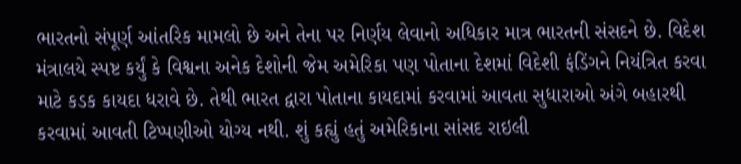ભારતનો સંપૂર્ણ આંતરિક મામલો છે અને તેના પર નિર્ણય લેવાનો અધિકાર માત્ર ભારતની સંસદને છે. વિદેશ મંત્રાલયે સ્પષ્ટ કર્યું કે વિશ્વના અનેક દેશોની જેમ અમેરિકા પણ પોતાના દેશમાં વિદેશી ફંડિંગને નિયંત્રિત કરવા માટે કડક કાયદા ધરાવે છે. તેથી ભારત દ્વારા પોતાના કાયદામાં કરવામાં આવતા સુધારાઓ અંગે બહારથી કરવામાં આવતી ટિપ્પણીઓ યોગ્ય નથી. શું કહ્યું હતું અમેરિકાના સાંસદ રાઇલી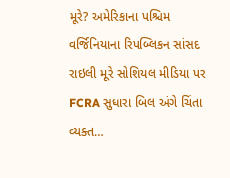મૂરે? અમેરિકાના પશ્ચિમ વર્જિનિયાના રિપબ્લિકન સાંસદ રાઇલી મૂરે સોશિયલ મીડિયા પર FCRA સુધારા બિલ અંગે ચિંતા વ્યક્ત…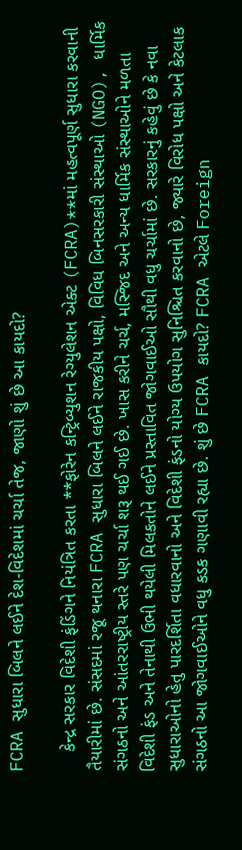FCRA સુધારા બિલને લઈને દેશ-વિદેશમાં ચર્ચા તેજ, જાણો શું છે આ કાયદો?

    કેન્દ્ર સરકાર વિદેશી ફંડિંગને નિયંત્રિત કરતા **ફોરેન કન્ટ્રિબ્યુશન રેગ્યુલેશન એક્ટ (FCRA)**માં મહત્વપૂર્ણ સુધારા કરવાની તૈયારીમાં છે. સંસદમાં રજૂ થનારા FCRA સુધારા બિલને લઈને રાજકીય પક્ષો, વિવિધ બિનસરકારી સંસ્થાઓ (NGO), ધાર્મિક સંગઠનો અને આંતરરાષ્ટ્રીય સ્તરે પણ ચર્ચા શરૂ થઈ ગઈ છે. ખાસ કરીને ચર્ચ, મસ્જિદ અને અન્ય ધાર્મિક સંસ્થાઓને મળતા વિદેશી ફંડ અને તેનાથી ઉભી થયેલી મિલકતોને લઈને પ્રસ્તાવિત જોગવાઈઓ સૌથી વધુ ચર્ચામાં છે. સરકારનું કહેવું છે કે નવા સુધારાઓનો હેતુ પારદર્શિતા વધારવાનો અને વિદેશી ફંડનો યોગ્ય ઉપયોગ સુનિશ્ચિત કરવાનો છે, જ્યારે વિરોધ પક્ષો અને કેટલાક સંગઠનો આ જોગવાઈઓને વધુ કડક ગણાવી રહ્યા છે. શું છે FCRA કાયદો? FCRA એટલે Foreign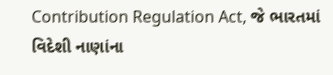Contribution Regulation Act, જે ભારતમાં વિદેશી નાણાંના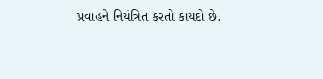પ્રવાહને નિયંત્રિત કરતો કાયદો છે.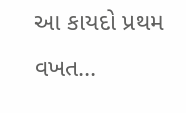આ કાયદો પ્રથમ વખત…